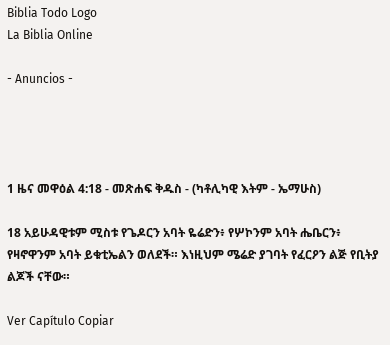Biblia Todo Logo
La Biblia Online

- Anuncios -




1 ዜና መዋዕል 4:18 - መጽሐፍ ቅዱስ - (ካቶሊካዊ እትም - ኤማሁስ)

18 አይሁዳዊቱም ሚስቱ የጌዶርን አባት ዬሬድን፥ የሦኮንም አባት ሔቤርን፥ የዛኖዋንም አባት ይቁቲኤልን ወለደች። እነዚህም ሜሬድ ያገባት የፈርዖን ልጅ የቢትያ ልጆች ናቸው።

Ver Capítulo Copiar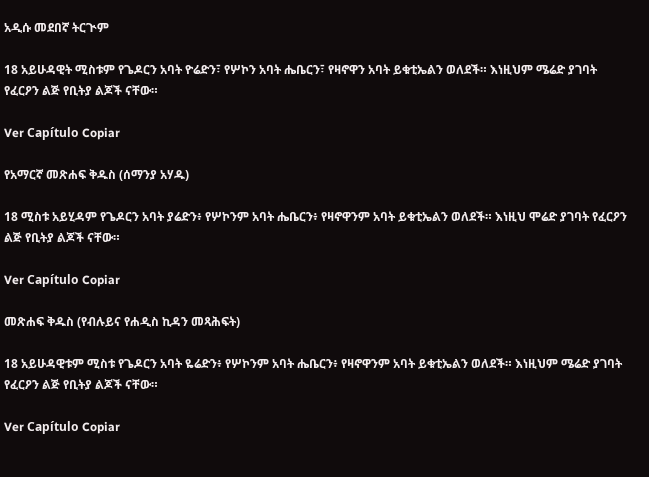አዲሱ መደበኛ ትርጒም

18 አይሁዳዊት ሚስቱም የጌዶርን አባት ዮሬድን፣ የሦኮን አባት ሔቤርን፣ የዛኖዋን አባት ይቁቲኤልን ወለደች። እነዚህም ሜሬድ ያገባት የፈርዖን ልጅ የቢትያ ልጆች ናቸው።

Ver Capítulo Copiar

የአማርኛ መጽሐፍ ቅዱስ (ሰማንያ አሃዱ)

18 ሚስቱ አይሂዳም የጌዶርን አባት ያሬድን፥ የሦኮንም አባት ሔቤርን፥ የዛኖዋንም አባት ይቁቲኤልን ወለደች። እነዚህ ሞሬድ ያገባት የፈርዖን ልጅ የቢትያ ልጆች ናቸው።

Ver Capítulo Copiar

መጽሐፍ ቅዱስ (የብሉይና የሐዲስ ኪዳን መጻሕፍት)

18 አይሁዳዊቱም ሚስቱ የጌዶርን አባት ዬሬድን፥ የሦኮንም አባት ሔቤርን፥ የዛኖዋንም አባት ይቁቲኤልን ወለደች። እነዚህም ሜሬድ ያገባት የፈርዖን ልጅ የቢትያ ልጆች ናቸው።

Ver Capítulo Copiar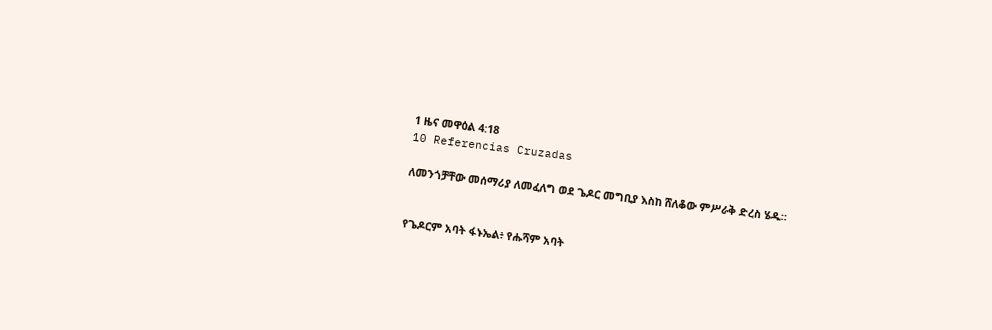1 ዜና መዋዕል 4:18
10 Referencias Cruzadas

ለመንጎቻቸው መሰማሪያ ለመፈለግ ወደ ጌዶር መግቢያ እስከ ሸለቆው ምሥራቅ ድረስ ሄዱ።


የጌዶርም አባት ፋኑኤል፥ የሑሻም አባት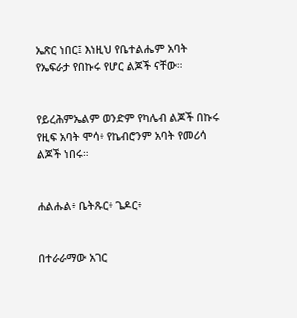ኤጽር ነበር፤ እነዚህ የቤተልሔም አባት የኤፍራታ የበኩሩ የሆር ልጆች ናቸው።


የይረሕምኤልም ወንድም የካሌብ ልጆች በኩሩ የዚፍ አባት ሞሳ፥ የኬብሮንም አባት የመሪሳ ልጆች ነበሩ።


ሐልሑል፥ ቤትጹር፥ ጌዶር፥


በተራራማው አገር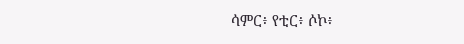ሳምር፥ የቲር፥ ሶኮ፥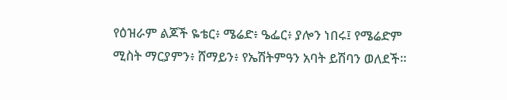የዕዝራም ልጆች ዬቴር፥ ሜሬድ፥ ዔፌር፥ ያሎን ነበሩ፤ የሜሬድም ሚስት ማርያምን፥ ሸማይን፥ የኤሽትምዓን አባት ይሽባን ወለደች።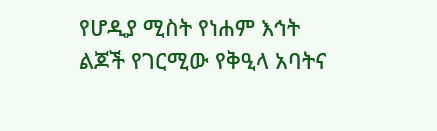የሆዲያ ሚስት የነሐም እኅት ልጆች የገርሚው የቅዒላ አባትና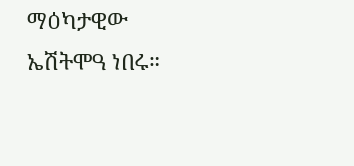ማዕካታዊው ኤሽትሞዓ ነበሩ።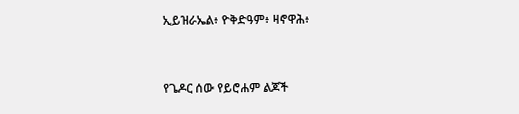ኢይዝራኤል፥ ዮቅድዓም፥ ዛኖዋሕ፥


የጌዶር ሰው የይሮሐም ልጆች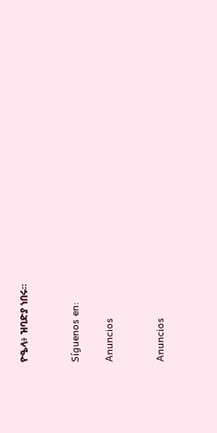ዮዔላ፥ ዝባድያ ነበሩ።


Síguenos en:

Anuncios


Anuncios